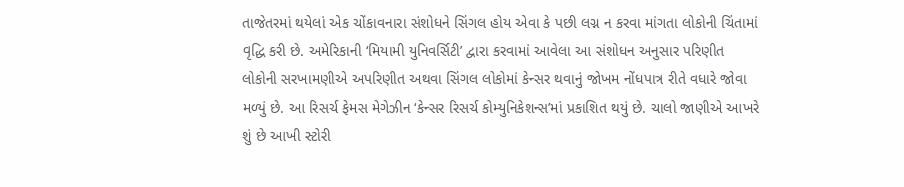તાજેતરમાં થયેલાં એક ચોંકાવનારા સંશોધને સિંગલ હોય એવા કે પછી લગ્ન ન કરવા માંગતા લોકોની ચિંતામાં વૃદ્ધિ કરી છે. અમેરિકાની ‘મિયામી યુનિવર્સિટી’ દ્વારા કરવામાં આવેલા આ સંશોધન અનુસાર પરિણીત લોકોની સરખામણીએ અપરિણીત અથવા સિંગલ લોકોમાં કેન્સર થવાનું જોખમ નોંધપાત્ર રીતે વધારે જોવા મળ્યું છે. આ રિસર્ચ ફેમસ મેગેઝીન ‘કેન્સર રિસર્ચ કોમ્યુનિકેશન્સ’માં પ્રકાશિત થયું છે. ચાલો જાણીએ આખરે શું છે આખી સ્ટોરી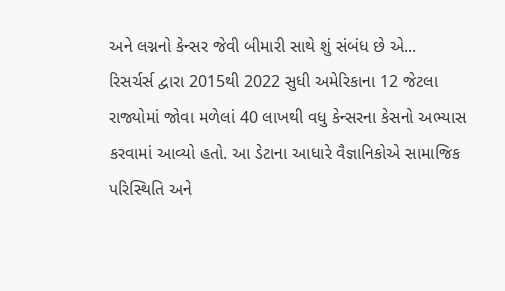અને લગ્નનો કેન્સર જેવી બીમારી સાથે શું સંબંધ છે એ...
રિસર્ચર્સ દ્વારા 2015થી 2022 સુધી અમેરિકાના 12 જેટલા રાજ્યોમાં જોવા મળેલાં 40 લાખથી વધુ કેન્સરના કેસનો અભ્યાસ કરવામાં આવ્યો હતો. આ ડેટાના આધારે વૈજ્ઞાનિકોએ સામાજિક પરિસ્થિતિ અને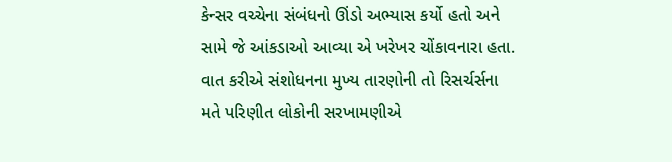કેન્સર વચ્ચેના સંબંધનો ઊંડો અભ્યાસ કર્યો હતો અને સામે જે આંકડાઓ આવ્યા એ ખરેખર ચોંકાવનારા હતા.
વાત કરીએ સંશોધનના મુખ્ય તારણોની તો રિસર્ચર્સના મતે પરિણીત લોકોની સરખામણીએ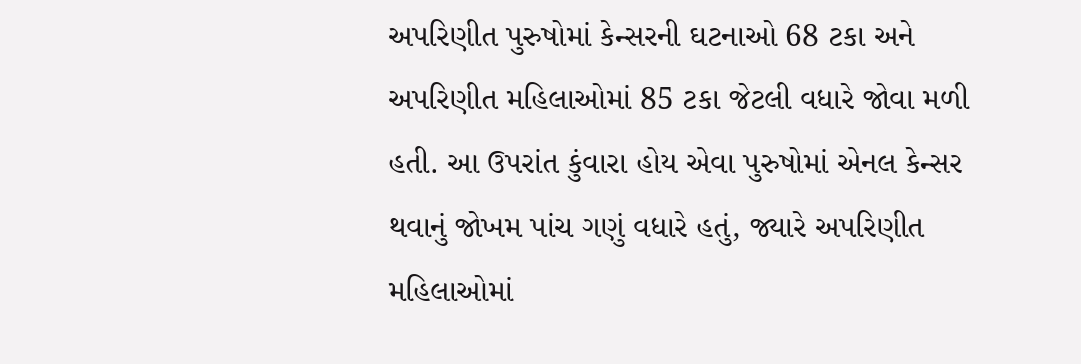અપરિણીત પુરુષોમાં કેન્સરની ઘટનાઓ 68 ટકા અને અપરિણીત મહિલાઓમાં 85 ટકા જેટલી વધારે જોવા મળી હતી. આ ઉપરાંત કુંવારા હોય એવા પુરુષોમાં એનલ કેન્સર થવાનું જોખમ પાંચ ગણું વધારે હતું, જ્યારે અપરિણીત મહિલાઓમાં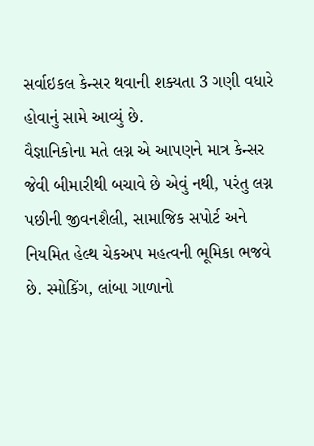સર્વાઇકલ કેન્સર થવાની શક્યતા 3 ગણી વધારે હોવાનું સામે આવ્યું છે.
વૈજ્ઞાનિકોના મતે લગ્ન એ આપણને માત્ર કેન્સર જેવી બીમારીથી બચાવે છે એવું નથી, પરંતુ લગ્ન પછીની જીવનશૈલી, સામાજિક સપોર્ટ અને નિયમિત હેલ્થ ચેકઅપ મહત્વની ભૂમિકા ભજવે છે. સ્મોકિંગ, લાંબા ગાળાનો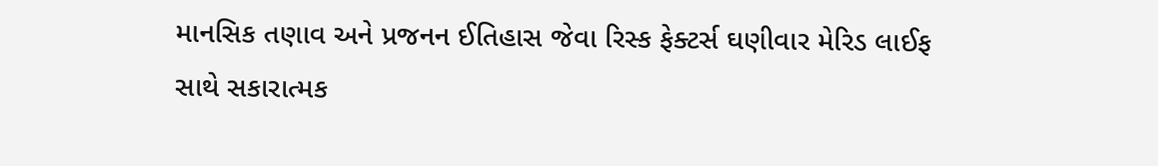માનસિક તણાવ અને પ્રજનન ઈતિહાસ જેવા રિસ્ક ફેક્ટર્સ ઘણીવાર મેરિડ લાઈફ સાથે સકારાત્મક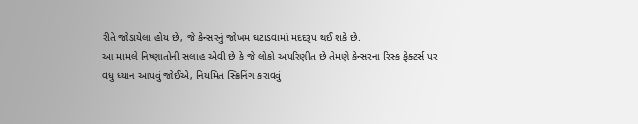રીતે જોડાયેલા હોય છે, જે કેન્સરનું જોખમ ઘટાડવામાં મદદરૂપ થઈ શકે છે.
આ મામલે નિષ્ણાતોની સલાહ એવી છે કે જે લોકો અપરિણીત છે તેમણે કેન્સરના રિસ્ક ફેક્ટર્સ પર વધુ ધ્યાન આપવું જોઈએ, નિયમિત સ્ક્રિનિંગ કરાવવું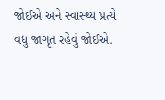જોઈએ અને સ્વાસ્થ્ય પ્રત્યે વધુ જાગૃત રહેવું જોઈએ.